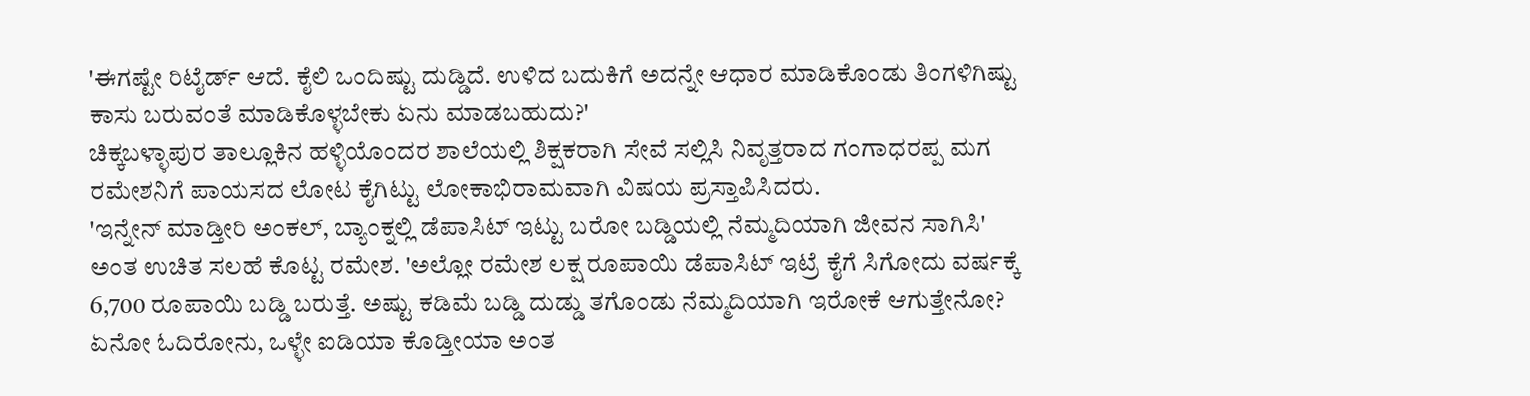'ಈಗಷ್ಟೇ ರಿಟೈರ್ಡ್ ಆದೆ. ಕೈಲಿ ಒಂದಿಷ್ಟು ದುಡ್ಡಿದೆ. ಉಳಿದ ಬದುಕಿಗೆ ಅದನ್ನೇ ಆಧಾರ ಮಾಡಿಕೊಂಡು ತಿಂಗಳಿಗಿಷ್ಟು ಕಾಸು ಬರುವಂತೆ ಮಾಡಿಕೊಳ್ಳಬೇಕು ಏನು ಮಾಡಬಹುದು?'
ಚಿಕ್ಕಬಳ್ಳಾಪುರ ತಾಲ್ಲೂಕಿನ ಹಳ್ಳಿಯೊಂದರ ಶಾಲೆಯಲ್ಲಿ ಶಿಕ್ಷಕರಾಗಿ ಸೇವೆ ಸಲ್ಲಿಸಿ ನಿವೃತ್ತರಾದ ಗಂಗಾಧರಪ್ಪ ಮಗ ರಮೇಶನಿಗೆ ಪಾಯಸದ ಲೋಟ ಕೈಗಿಟ್ಟು ಲೋಕಾಭಿರಾಮವಾಗಿ ವಿಷಯ ಪ್ರಸ್ತಾಪಿಸಿದರು.
'ಇನ್ನೇನ್ ಮಾಡ್ತೀರಿ ಅಂಕಲ್, ಬ್ಯಾಂಕ್ನಲ್ಲಿ ಡೆಪಾಸಿಟ್ ಇಟ್ಟು ಬರೋ ಬಡ್ಡಿಯಲ್ಲಿ ನೆಮ್ಮದಿಯಾಗಿ ಜೀವನ ಸಾಗಿಸಿ' ಅಂತ ಉಚಿತ ಸಲಹೆ ಕೊಟ್ಟ ರಮೇಶ. 'ಅಲ್ಲೋ ರಮೇಶ ಲಕ್ಷ ರೂಪಾಯಿ ಡೆಪಾಸಿಟ್ ಇಟ್ರೆ ಕೈಗೆ ಸಿಗೋದು ವರ್ಷಕ್ಕೆ 6,700 ರೂಪಾಯಿ ಬಡ್ಡಿ ಬರುತ್ತೆ. ಅಷ್ಟು ಕಡಿಮೆ ಬಡ್ಡಿ ದುಡ್ಡು ತಗೊಂಡು ನೆಮ್ಮದಿಯಾಗಿ ಇರೋಕೆ ಆಗುತ್ತೇನೋ? ಏನೋ ಓದಿರೋನು, ಒಳ್ಳೇ ಐಡಿಯಾ ಕೊಡ್ತೀಯಾ ಅಂತ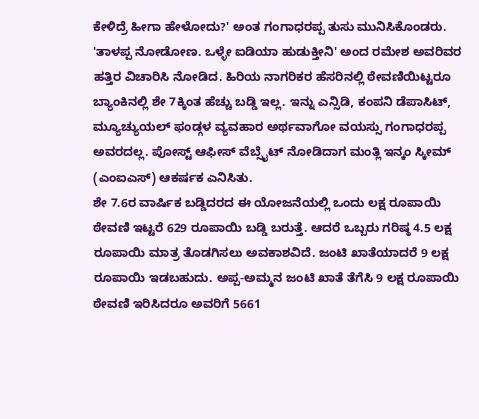ಕೇಳಿದ್ರೆ ಹೀಗಾ ಹೇಳೋದು?' ಅಂತ ಗಂಗಾಧರಪ್ಪ ತುಸು ಮುನಿಸಿಕೊಂಡರು.
'ತಾಳಪ್ಪ ನೋಡೋಣ. ಒಳ್ಳೇ ಐಡಿಯಾ ಹುಡುಕ್ತೀನಿ' ಅಂದ ರಮೇಶ ಅವರಿವರ ಹತ್ತಿರ ವಿಚಾರಿಸಿ ನೋಡಿದ. ಹಿರಿಯ ನಾಗರಿಕರ ಹೆಸರಿನಲ್ಲಿ ಠೇವಣಿಯಿಟ್ಟರೂ ಬ್ಯಾಂಕಿನಲ್ಲಿ ಶೇ 7ಕ್ಕಿಂತ ಹೆಚ್ಚು ಬಡ್ಡಿ ಇಲ್ಲ. ಇನ್ನು ಎನ್ಸಿಡಿ, ಕಂಪನಿ ಡೆಪಾಸಿಟ್, ಮ್ಯೂಚ್ಯುಯಲ್ ಫಂಡ್ಗಳ ವ್ಯವಹಾರ ಅರ್ಥವಾಗೋ ವಯಸ್ಸು ಗಂಗಾಧರಪ್ಪ ಅವರದಲ್ಲ. ಪೋಸ್ಟ್ ಆಫೀಸ್ ವೆಬ್ಸೈಟ್ ನೋಡಿದಾಗ ಮಂತ್ಲಿ ಇನ್ಕಂ ಸ್ಕೀಮ್ (ಎಂಐಎಸ್) ಆಕರ್ಷಕ ಎನಿಸಿತು.
ಶೇ 7.6ರ ವಾರ್ಷಿಕ ಬಡ್ಡಿದರದ ಈ ಯೋಜನೆಯಲ್ಲಿ ಒಂದು ಲಕ್ಷ ರೂಪಾಯಿ ಠೇವಣಿ ಇಟ್ಟರೆ 629 ರೂಪಾಯಿ ಬಡ್ಡಿ ಬರುತ್ತೆ. ಆದರೆ ಒಬ್ಬರು ಗರಿಷ್ಠ 4.5 ಲಕ್ಷ ರೂಪಾಯಿ ಮಾತ್ರ ತೊಡಗಿಸಲು ಅವಕಾಶವಿದೆ. ಜಂಟಿ ಖಾತೆಯಾದರೆ 9 ಲಕ್ಷ ರೂಪಾಯಿ ಇಡಬಹುದು. ಅಪ್ಪ-ಅಮ್ಮನ ಜಂಟಿ ಖಾತೆ ತೆಗೆಸಿ 9 ಲಕ್ಷ ರೂಪಾಯಿ ಠೇವಣಿ ಇರಿಸಿದರೂ ಅವರಿಗೆ 5661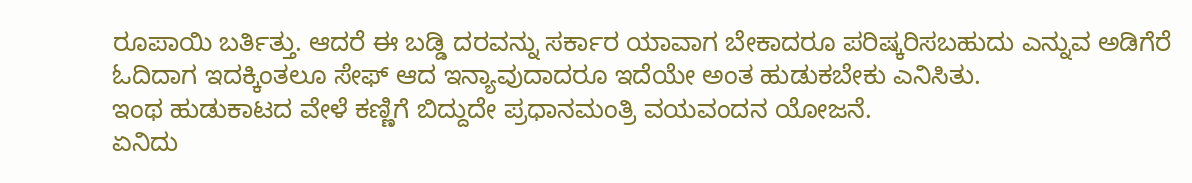ರೂಪಾಯಿ ಬರ್ತಿತ್ತು. ಆದರೆ ಈ ಬಡ್ಡಿ ದರವನ್ನು ಸರ್ಕಾರ ಯಾವಾಗ ಬೇಕಾದರೂ ಪರಿಷ್ಕರಿಸಬಹುದು ಎನ್ನುವ ಅಡಿಗೆರೆ ಓದಿದಾಗ ಇದಕ್ಕಿಂತಲೂ ಸೇಫ್ ಆದ ಇನ್ಯಾವುದಾದರೂ ಇದೆಯೇ ಅಂತ ಹುಡುಕಬೇಕು ಎನಿಸಿತು.
ಇಂಥ ಹುಡುಕಾಟದ ವೇಳೆ ಕಣ್ಣಿಗೆ ಬಿದ್ದುದೇ ಪ್ರಧಾನಮಂತ್ರಿ ವಯವಂದನ ಯೋಜನೆ.
ಏನಿದು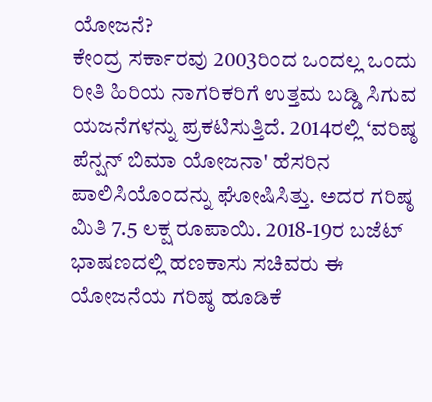ಯೋಜನೆ?
ಕೇಂದ್ರ ಸರ್ಕಾರವು 2003ರಿಂದ ಒಂದಲ್ಲ ಒಂದು ರೀತಿ ಹಿರಿಯ ನಾಗರಿಕರಿಗೆ ಉತ್ತಮ ಬಡ್ಡಿ ಸಿಗುವ ಯಜನೆಗಳನ್ನು ಪ್ರಕಟಿಸುತ್ತಿದೆ. 2014ರಲ್ಲಿ ‘ವರಿಷ್ಠ ಪೆನ್ಷನ್ ಬಿಮಾ ಯೋಜನಾ' ಹೆಸರಿನ ಪಾಲಿಸಿಯೊಂದನ್ನು ಘೋಷಿಸಿತ್ತು. ಅದರ ಗರಿಷ್ಠ ಮಿತಿ 7.5 ಲಕ್ಷ ರೂಪಾಯಿ. 2018-19ರ ಬಜೆಟ್ ಭಾಷಣದಲ್ಲಿ ಹಣಕಾಸು ಸಚಿವರು ಈ ಯೋಜನೆಯ ಗರಿಷ್ಠ ಹೂಡಿಕೆ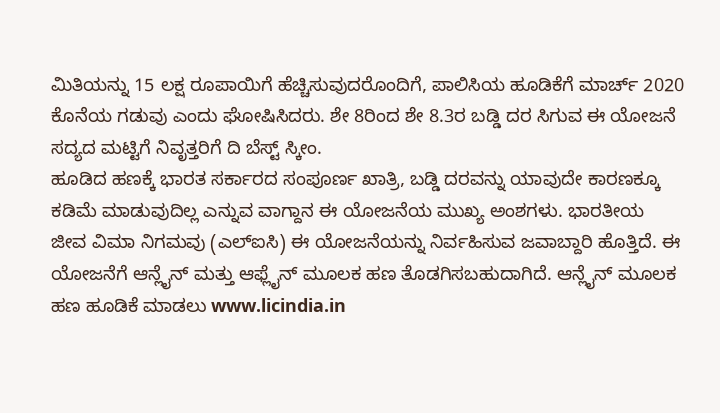ಮಿತಿಯನ್ನು 15 ಲಕ್ಷ ರೂಪಾಯಿಗೆ ಹೆಚ್ಚಿಸುವುದರೊಂದಿಗೆ, ಪಾಲಿಸಿಯ ಹೂಡಿಕೆಗೆ ಮಾರ್ಚ್ 2020 ಕೊನೆಯ ಗಡುವು ಎಂದು ಘೋಷಿಸಿದರು. ಶೇ 8ರಿಂದ ಶೇ 8.3ರ ಬಡ್ಡಿ ದರ ಸಿಗುವ ಈ ಯೋಜನೆ ಸದ್ಯದ ಮಟ್ಟಿಗೆ ನಿವೃತ್ತರಿಗೆ ದಿ ಬೆಸ್ಟ್ ಸ್ಕೀಂ.
ಹೂಡಿದ ಹಣಕ್ಕೆ ಭಾರತ ಸರ್ಕಾರದ ಸಂಪೂರ್ಣ ಖಾತ್ರಿ, ಬಡ್ಡಿ ದರವನ್ನು ಯಾವುದೇ ಕಾರಣಕ್ಕೂ ಕಡಿಮೆ ಮಾಡುವುದಿಲ್ಲ ಎನ್ನುವ ವಾಗ್ದಾನ ಈ ಯೋಜನೆಯ ಮುಖ್ಯ ಅಂಶಗಳು. ಭಾರತೀಯ ಜೀವ ವಿಮಾ ನಿಗಮವು (ಎಲ್ಐಸಿ) ಈ ಯೋಜನೆಯನ್ನು ನಿರ್ವಹಿಸುವ ಜವಾಬ್ದಾರಿ ಹೊತ್ತಿದೆ. ಈ ಯೋಜನೆಗೆ ಆನ್ಲೈನ್ ಮತ್ತು ಆಫ್ಲೈನ್ ಮೂಲಕ ಹಣ ತೊಡಗಿಸಬಹುದಾಗಿದೆ. ಆನ್ಲೈನ್ ಮೂಲಕ ಹಣ ಹೂಡಿಕೆ ಮಾಡಲು www.licindia.in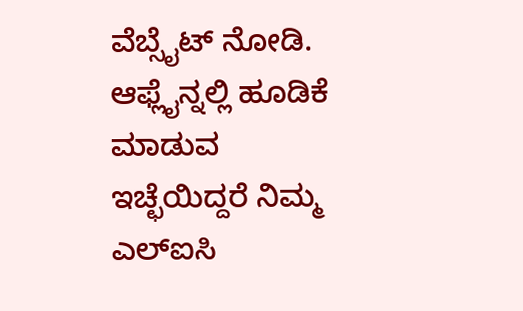ವೆಬ್ಸೈಟ್ ನೋಡಿ. ಆಫ್ಲೈನ್ನಲ್ಲಿ ಹೂಡಿಕೆ ಮಾಡುವ ಇಚ್ಛೆಯಿದ್ದರೆ ನಿಮ್ಮ ಎಲ್ಐಸಿ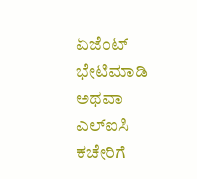ಏಜೆಂಟ್ ಭೇಟಿಮಾಡಿ ಅಥವಾ ಎಲ್ಐಸಿ ಕಚೇರಿಗೆ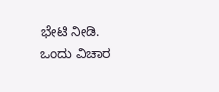ಭೇಟಿ ನೀಡಿ.
ಒಂದು ವಿಚಾರ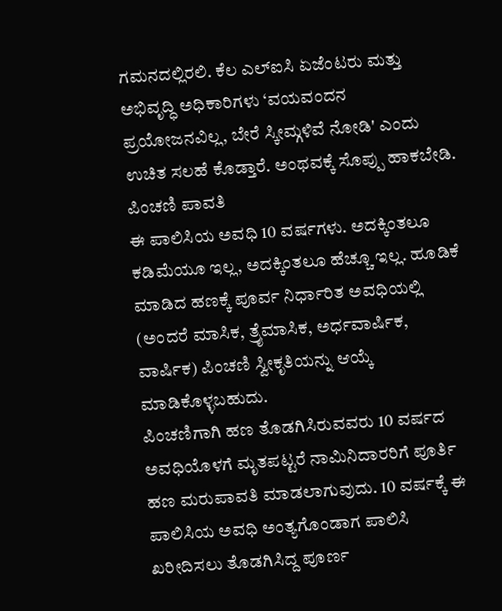ಗಮನದಲ್ಲಿರಲಿ. ಕೆಲ ಎಲ್ಐಸಿ ಏಜೆಂಟರು ಮತ್ತು ಅಭಿವೃದ್ಧಿ ಅಧಿಕಾರಿಗಳು ‘ವಯವಂದನ ಪ್ರಯೋಜನವಿಲ್ಲ, ಬೇರೆ ಸ್ಕೀಮ್ಗಳಿವೆ ನೋಡಿ' ಎಂದು ಉಚಿತ ಸಲಹೆ ಕೊಡ್ತಾರೆ. ಅಂಥವಕ್ಕೆ ಸೊಪ್ಪು ಹಾಕಬೇಡಿ.
ಪಿಂಚಣಿ ಪಾವತಿ
ಈ ಪಾಲಿಸಿಯ ಅವಧಿ 10 ವರ್ಷಗಳು. ಅದಕ್ಕಿಂತಲೂ ಕಡಿಮೆಯೂ ಇಲ್ಲ, ಅದಕ್ಕಿಂತಲೂ ಹೆಚ್ಚೂ ಇಲ್ಲ. ಹೂಡಿಕೆ ಮಾಡಿದ ಹಣಕ್ಕೆ ಪೂರ್ವ ನಿರ್ಧಾರಿತ ಅವಧಿಯಲ್ಲಿ (ಅಂದರೆ ಮಾಸಿಕ, ತ್ರೈಮಾಸಿಕ, ಅರ್ಧವಾರ್ಷಿಕ, ವಾರ್ಷಿಕ) ಪಿಂಚಣಿ ಸ್ವೀಕೃತಿಯನ್ನು ಆಯ್ಕೆ ಮಾಡಿಕೊಳ್ಳಬಹುದು.
ಪಿಂಚಣಿಗಾಗಿ ಹಣ ತೊಡಗಿಸಿರುವವರು 10 ವರ್ಷದ ಅವಧಿಯೊಳಗೆ ಮೃತಪಟ್ಟರೆ ನಾಮಿನಿದಾರರಿಗೆ ಪೂರ್ತಿ ಹಣ ಮರುಪಾವತಿ ಮಾಡಲಾಗುವುದು. 10 ವರ್ಷಕ್ಕೆ ಈ ಪಾಲಿಸಿಯ ಅವಧಿ ಅಂತ್ಯಗೊಂಡಾಗ ಪಾಲಿಸಿ ಖರೀದಿಸಲು ತೊಡಗಿಸಿದ್ದ ಪೂರ್ಣ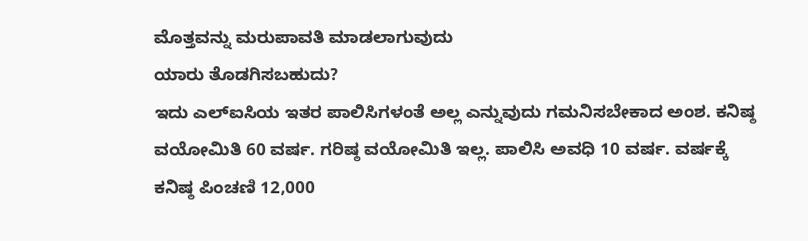ಮೊತ್ತವನ್ನು ಮರುಪಾವತಿ ಮಾಡಲಾಗುವುದು
ಯಾರು ತೊಡಗಿಸಬಹುದು?
ಇದು ಎಲ್ಐಸಿಯ ಇತರ ಪಾಲಿಸಿಗಳಂತೆ ಅಲ್ಲ ಎನ್ನುವುದು ಗಮನಿಸಬೇಕಾದ ಅಂಶ. ಕನಿಷ್ಠ ವಯೋಮಿತಿ 60 ವರ್ಷ. ಗರಿಷ್ಠ ವಯೋಮಿತಿ ಇಲ್ಲ. ಪಾಲಿಸಿ ಅವಧಿ 10 ವರ್ಷ. ವರ್ಷಕ್ಕೆ ಕನಿಷ್ಠ ಪಿಂಚಣಿ 12,000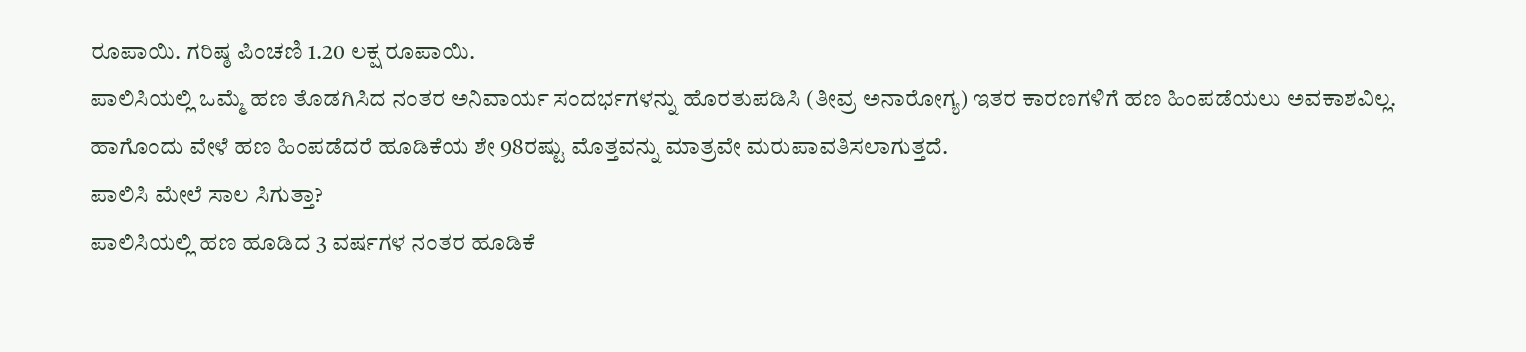ರೂಪಾಯಿ. ಗರಿಷ್ಠ ಪಿಂಚಣಿ 1.20 ಲಕ್ಷ ರೂಪಾಯಿ.
ಪಾಲಿಸಿಯಲ್ಲಿ ಒಮ್ಮೆ ಹಣ ತೊಡಗಿಸಿದ ನಂತರ ಅನಿವಾರ್ಯ ಸಂದರ್ಭಗಳನ್ನು ಹೊರತುಪಡಿಸಿ (ತೀವ್ರ ಅನಾರೋಗ್ಯ) ಇತರ ಕಾರಣಗಳಿಗೆ ಹಣ ಹಿಂಪಡೆಯಲು ಅವಕಾಶವಿಲ್ಲ. ಹಾಗೊಂದು ವೇಳೆ ಹಣ ಹಿಂಪಡೆದರೆ ಹೂಡಿಕೆಯ ಶೇ 98ರಷ್ಟು ಮೊತ್ತವನ್ನು ಮಾತ್ರವೇ ಮರುಪಾವತಿಸಲಾಗುತ್ತದೆ.
ಪಾಲಿಸಿ ಮೇಲೆ ಸಾಲ ಸಿಗುತ್ತಾ?
ಪಾಲಿಸಿಯಲ್ಲಿ ಹಣ ಹೂಡಿದ 3 ವರ್ಷಗಳ ನಂತರ ಹೂಡಿಕೆ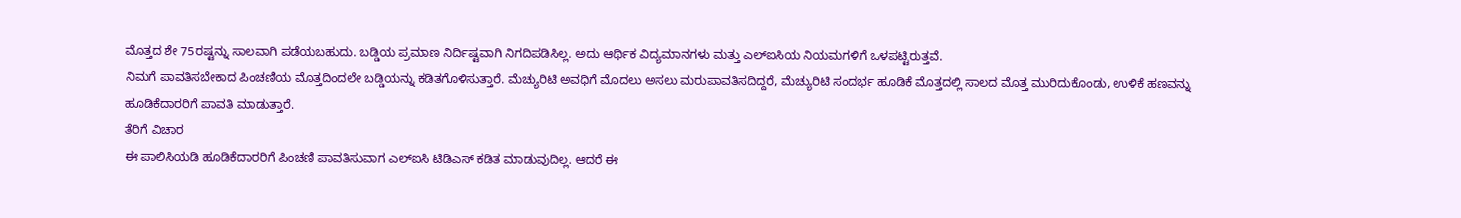ಮೊತ್ತದ ಶೇ 75ರಷ್ಟನ್ನು ಸಾಲವಾಗಿ ಪಡೆಯಬಹುದು. ಬಡ್ಡಿಯ ಪ್ರಮಾಣ ನಿರ್ದಿಷ್ಟವಾಗಿ ನಿಗದಿಪಡಿಸಿಲ್ಲ. ಅದು ಆರ್ಥಿಕ ವಿದ್ಯಮಾನಗಳು ಮತ್ತು ಎಲ್ಐಸಿಯ ನಿಯಮಗಳಿಗೆ ಒಳಪಟ್ಟಿರುತ್ತವೆ.
ನಿಮಗೆ ಪಾವತಿಸಬೇಕಾದ ಪಿಂಚಣಿಯ ಮೊತ್ತದಿಂದಲೇ ಬಡ್ಡಿಯನ್ನು ಕಡಿತಗೊಳಿಸುತ್ತಾರೆ. ಮೆಚ್ಯುರಿಟಿ ಅವಧಿಗೆ ಮೊದಲು ಅಸಲು ಮರುಪಾವತಿಸದಿದ್ದರೆ, ಮೆಚ್ಯುರಿಟಿ ಸಂದರ್ಭ ಹೂಡಿಕೆ ಮೊತ್ತದಲ್ಲಿ ಸಾಲದ ಮೊತ್ತ ಮುರಿದುಕೊಂಡು, ಉಳಿಕೆ ಹಣವನ್ನು ಹೂಡಿಕೆದಾರರಿಗೆ ಪಾವತಿ ಮಾಡುತ್ತಾರೆ.
ತೆರಿಗೆ ವಿಚಾರ
ಈ ಪಾಲಿಸಿಯಡಿ ಹೂಡಿಕೆದಾರರಿಗೆ ಪಿಂಚಣಿ ಪಾವತಿಸುವಾಗ ಎಲ್ಐಸಿ ಟಿಡಿಎಸ್ ಕಡಿತ ಮಾಡುವುದಿಲ್ಲ. ಆದರೆ ಈ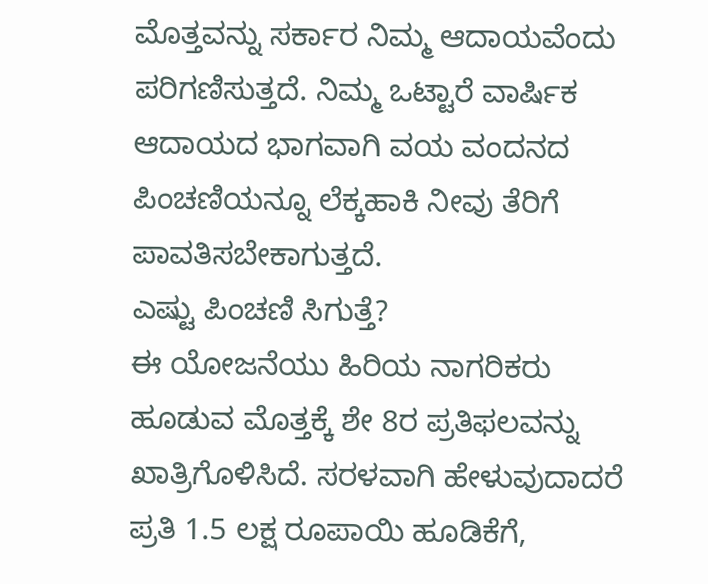ಮೊತ್ತವನ್ನು ಸರ್ಕಾರ ನಿಮ್ಮ ಆದಾಯವೆಂದು ಪರಿಗಣಿಸುತ್ತದೆ. ನಿಮ್ಮ ಒಟ್ಟಾರೆ ವಾರ್ಷಿಕ ಆದಾಯದ ಭಾಗವಾಗಿ ವಯ ವಂದನದ ಪಿಂಚಣಿಯನ್ನೂ ಲೆಕ್ಕಹಾಕಿ ನೀವು ತೆರಿಗೆ ಪಾವತಿಸಬೇಕಾಗುತ್ತದೆ.
ಎಷ್ಟು ಪಿಂಚಣಿ ಸಿಗುತ್ತೆ?
ಈ ಯೋಜನೆಯು ಹಿರಿಯ ನಾಗರಿಕರು ಹೂಡುವ ಮೊತ್ತಕ್ಕೆ ಶೇ 8ರ ಪ್ರತಿಫಲವನ್ನು ಖಾತ್ರಿಗೊಳಿಸಿದೆ. ಸರಳವಾಗಿ ಹೇಳುವುದಾದರೆ ಪ್ರತಿ 1.5 ಲಕ್ಷ ರೂಪಾಯಿ ಹೂಡಿಕೆಗೆ,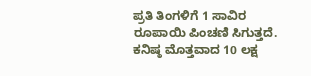ಪ್ರತಿ ತಿಂಗಳಿಗೆ 1 ಸಾವಿರ ರೂಪಾಯಿ ಪಿಂಚಣಿ ಸಿಗುತ್ತದೆ. ಕನಿಷ್ಠ ಮೊತ್ತವಾದ 10 ಲಕ್ಷ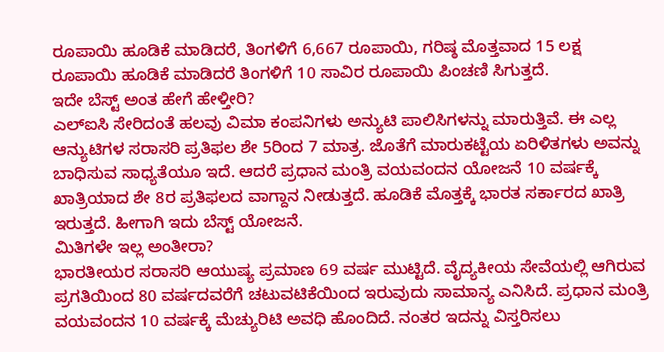ರೂಪಾಯಿ ಹೂಡಿಕೆ ಮಾಡಿದರೆ, ತಿಂಗಳಿಗೆ 6,667 ರೂಪಾಯಿ, ಗರಿಷ್ಠ ಮೊತ್ತವಾದ 15 ಲಕ್ಷ ರೂಪಾಯಿ ಹೂಡಿಕೆ ಮಾಡಿದರೆ ತಿಂಗಳಿಗೆ 10 ಸಾವಿರ ರೂಪಾಯಿ ಪಿಂಚಣಿ ಸಿಗುತ್ತದೆ.
ಇದೇ ಬೆಸ್ಟ್ ಅಂತ ಹೇಗೆ ಹೇಳ್ತೀರಿ?
ಎಲ್ಐಸಿ ಸೇರಿದಂತೆ ಹಲವು ವಿಮಾ ಕಂಪನಿಗಳು ಅನ್ಯುಟಿ ಪಾಲಿಸಿಗಳನ್ನು ಮಾರುತ್ತಿವೆ. ಈ ಎಲ್ಲ ಆನ್ಯುಟಿಗಳ ಸರಾಸರಿ ಪ್ರತಿಫಲ ಶೇ 5ರಿಂದ 7 ಮಾತ್ರ. ಜೊತೆಗೆ ಮಾರುಕಟ್ಟೆಯ ಏರಿಳಿತಗಳು ಅವನ್ನು ಬಾಧಿಸುವ ಸಾಧ್ಯತೆಯೂ ಇದೆ. ಆದರೆ ಪ್ರಧಾನ ಮಂತ್ರಿ ವಯವಂದನ ಯೋಜನೆ 10 ವರ್ಷಕ್ಕೆ ಖಾತ್ರಿಯಾದ ಶೇ 8ರ ಪ್ರತಿಫಲದ ವಾಗ್ದಾನ ನೀಡುತ್ತದೆ. ಹೂಡಿಕೆ ಮೊತ್ತಕ್ಕೆ ಭಾರತ ಸರ್ಕಾರದ ಖಾತ್ರಿ ಇರುತ್ತದೆ. ಹೀಗಾಗಿ ಇದು ಬೆಸ್ಟ್ ಯೋಜನೆ.
ಮಿತಿಗಳೇ ಇಲ್ಲ ಅಂತೀರಾ?
ಭಾರತೀಯರ ಸರಾಸರಿ ಆಯುಷ್ಯ ಪ್ರಮಾಣ 69 ವರ್ಷ ಮುಟ್ಟಿದೆ. ವೈದ್ಯಕೀಯ ಸೇವೆಯಲ್ಲಿ ಆಗಿರುವ ಪ್ರಗತಿಯಿಂದ 80 ವರ್ಷದವರೆಗೆ ಚಟುವಟಿಕೆಯಿಂದ ಇರುವುದು ಸಾಮಾನ್ಯ ಎನಿಸಿದೆ. ಪ್ರಧಾನ ಮಂತ್ರಿ ವಯವಂದನ 10 ವರ್ಷಕ್ಕೆ ಮೆಚ್ಯುರಿಟಿ ಅವಧಿ ಹೊಂದಿದೆ. ನಂತರ ಇದನ್ನು ವಿಸ್ತರಿಸಲು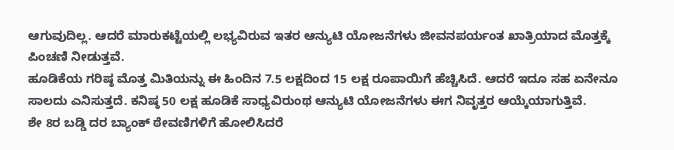ಆಗುವುದಿಲ್ಲ. ಆದರೆ ಮಾರುಕಟ್ಟೆಯಲ್ಲಿ ಲಭ್ಯವಿರುವ ಇತರ ಆನ್ಯುಟಿ ಯೋಜನೆಗಳು ಜೀವನಪರ್ಯಂತ ಖಾತ್ರಿಯಾದ ಮೊತ್ತಕ್ಕೆ ಪಿಂಚಣಿ ನೀಡುತ್ತವೆ.
ಹೂಡಿಕೆಯ ಗರಿಷ್ಠ ಮೊತ್ತ ಮಿತಿಯನ್ನು ಈ ಹಿಂದಿನ 7.5 ಲಕ್ಷದಿಂದ 15 ಲಕ್ಷ ರೂಪಾಯಿಗೆ ಹೆಚ್ಚಿಸಿದೆ. ಆದರೆ ಇದೂ ಸಹ ಏನೇನೂ ಸಾಲದು ಎನಿಸುತ್ತದೆ. ಕನಿಷ್ಠ 50 ಲಕ್ಷ ಹೂಡಿಕೆ ಸಾಧ್ಯವಿರುಂಥ ಆನ್ಯುಟಿ ಯೋಜನೆಗಳು ಈಗ ನಿವೃತ್ತರ ಆಯ್ಕೆಯಾಗುತ್ತಿವೆ.
ಶೇ 8ರ ಬಡ್ಡಿ ದರ ಬ್ಯಾಂಕ್ ಠೇವಣಿಗಳಿಗೆ ಹೋಲಿಸಿದರೆ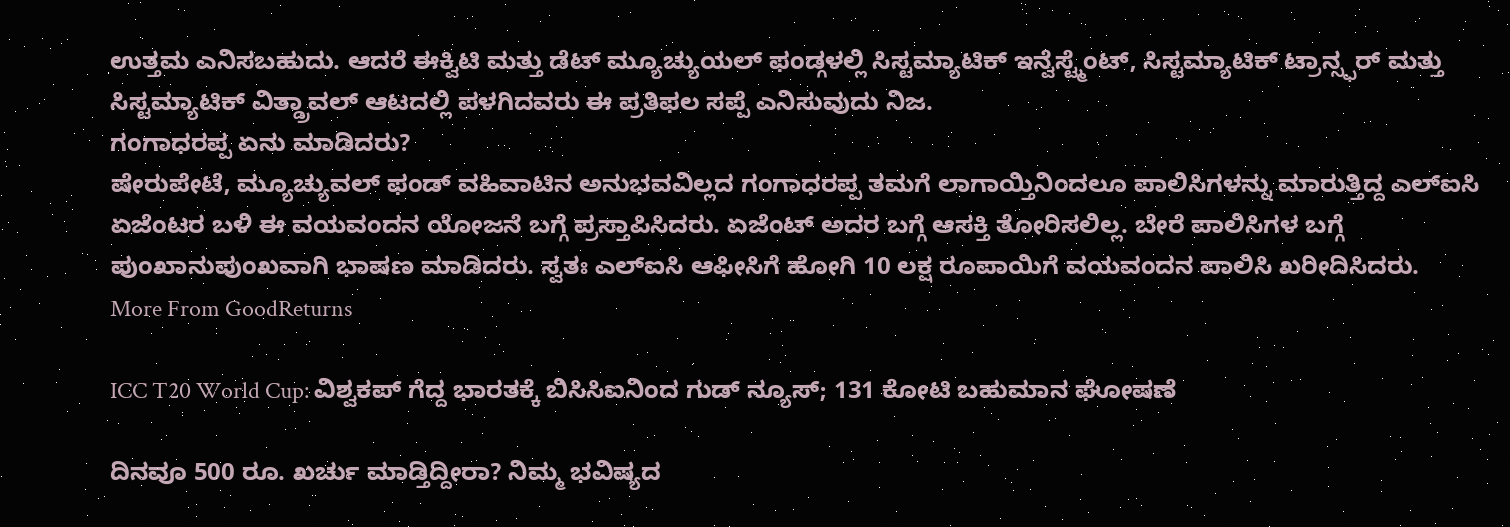ಉತ್ತಮ ಎನಿಸಬಹುದು. ಆದರೆ ಈಕ್ವಿಟಿ ಮತ್ತು ಡೆಟ್ ಮ್ಯೂಚ್ಯುಯಲ್ ಫಂಡ್ಗಳಲ್ಲಿ ಸಿಸ್ಟಮ್ಯಾಟಿಕ್ ಇನ್ವೆಸ್ಟ್ಮೆಂಟ್, ಸಿಸ್ಟಮ್ಯಾಟಿಕ್ ಟ್ರಾನ್ಸ್ಫರ್ ಮತ್ತು ಸಿಸ್ಟಮ್ಯಾಟಿಕ್ ವಿತ್ಡ್ರಾವಲ್ ಆಟದಲ್ಲಿ ಪಳಗಿದವರು ಈ ಪ್ರತಿಫಲ ಸಪ್ಪೆ ಎನಿಸುವುದು ನಿಜ.
ಗಂಗಾಧರಪ್ಪ ಏನು ಮಾಡಿದರು?
ಷೇರುಪೇಟೆ, ಮ್ಯೂಚ್ಯುವಲ್ ಫಂಡ್ ವಹಿವಾಟಿನ ಅನುಭವವಿಲ್ಲದ ಗಂಗಾಧರಪ್ಪ ತಮಗೆ ಲಾಗಾಯ್ತಿನಿಂದಲೂ ಪಾಲಿಸಿಗಳನ್ನು ಮಾರುತ್ತಿದ್ದ ಎಲ್ಐಸಿ ಏಜೆಂಟರ ಬಳಿ ಈ ವಯವಂದನ ಯೋಜನೆ ಬಗ್ಗೆ ಪ್ರಸ್ತಾಪಿಸಿದರು. ಏಜೆಂಟ್ ಅದರ ಬಗ್ಗೆ ಆಸಕ್ತಿ ತೋರಿಸಲಿಲ್ಲ. ಬೇರೆ ಪಾಲಿಸಿಗಳ ಬಗ್ಗೆ ಪುಂಖಾನುಪುಂಖವಾಗಿ ಭಾಷಣ ಮಾಡಿದರು. ಸ್ವತಃ ಎಲ್ಐಸಿ ಆಫೀಸಿಗೆ ಹೋಗಿ 10 ಲಕ್ಷ ರೂಪಾಯಿಗೆ ವಯವಂದನ ಪಾಲಿಸಿ ಖರೀದಿಸಿದರು.
More From GoodReturns

ICC T20 World Cup: ವಿಶ್ವಕಪ್ ಗೆದ್ದ ಭಾರತಕ್ಕೆ ಬಿಸಿಸಿಐನಿಂದ ಗುಡ್ ನ್ಯೂಸ್; 131 ಕೋಟಿ ಬಹುಮಾನ ಘೋಷಣೆ

ದಿನವೂ 500 ರೂ. ಖರ್ಚು ಮಾಡ್ತಿದ್ದೀರಾ? ನಿಮ್ಮ ಭವಿಷ್ಯದ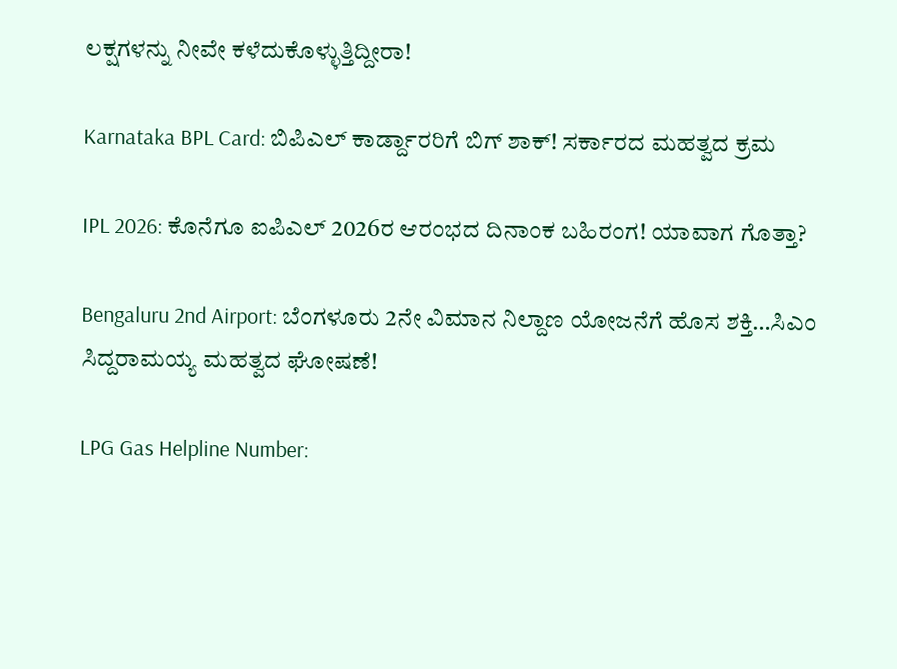ಲಕ್ಷಗಳನ್ನು ನೀವೇ ಕಳೆದುಕೊಳ್ಳುತ್ತಿದ್ದೀರಾ!

Karnataka BPL Card: ಬಿಪಿಎಲ್ ಕಾರ್ಡ್ದಾರರಿಗೆ ಬಿಗ್ ಶಾಕ್! ಸರ್ಕಾರದ ಮಹತ್ವದ ಕ್ರಮ

IPL 2026: ಕೊನೆಗೂ ಐಪಿಎಲ್ 2026ರ ಆರಂಭದ ದಿನಾಂಕ ಬಹಿರಂಗ! ಯಾವಾಗ ಗೊತ್ತಾ?

Bengaluru 2nd Airport: ಬೆಂಗಳೂರು 2ನೇ ವಿಮಾನ ನಿಲ್ದಾಣ ಯೋಜನೆಗೆ ಹೊಸ ಶಕ್ತಿ…ಸಿಎಂ ಸಿದ್ದರಾಮಯ್ಯ ಮಹತ್ವದ ಘೋಷಣೆ!

LPG Gas Helpline Number: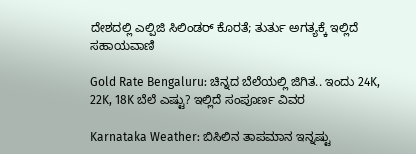ದೇಶದಲ್ಲಿ ಎಲ್ಪಿಜಿ ಸಿಲಿಂಡರ್ ಕೊರತೆ; ತುರ್ತು ಅಗತ್ಯಕ್ಕೆ ಇಲ್ಲಿದೆ ಸಹಾಯವಾಣಿ

Gold Rate Bengaluru: ಚಿನ್ನದ ಬೆಲೆಯಲ್ಲಿ ಜಿಗಿತ.. ಇಂದು 24K, 22K, 18K ಬೆಲೆ ಎಷ್ಟು? ಇಲ್ಲಿದೆ ಸಂಪೂರ್ಣ ವಿವರ

Karnataka Weather: ಬಿಸಿಲಿನ ತಾಪಮಾನ ಇನ್ನಷ್ಟು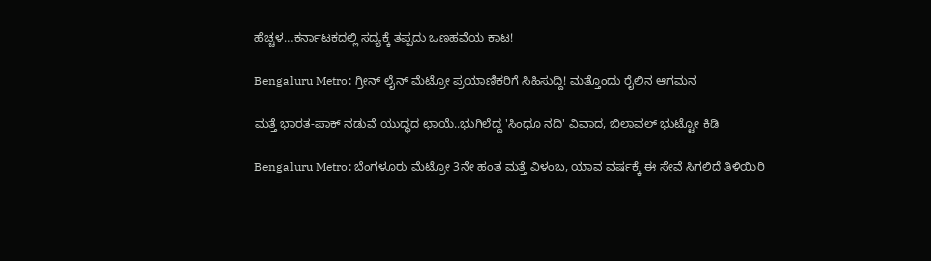ಹೆಚ್ಚಳ…ಕರ್ನಾಟಕದಲ್ಲಿ ಸದ್ಯಕ್ಕೆ ತಪ್ಪದು ಒಣಹವೆಯ ಕಾಟ!

Bengaluru Metro: ಗ್ರೀನ್ ಲೈನ್ ಮೆಟ್ರೋ ಪ್ರಯಾಣಿಕರಿಗೆ ಸಿಹಿಸುದ್ದಿ! ಮತ್ತೊಂದು ರೈಲಿನ ಆಗಮನ

ಮತ್ತೆ ಭಾರತ-ಪಾಕ್ ನಡುವೆ ಯುದ್ಧದ ಛಾಯೆ..ಭುಗಿಲೆದ್ದ 'ಸಿಂಧೂ ನದಿ' ವಿವಾದ, ಬಿಲಾವಲ್ ಭುಟ್ಟೋ ಕಿಡಿ

Bengaluru Metro: ಬೆಂಗಳೂರು ಮೆಟ್ರೋ 3ನೇ ಹಂತ ಮತ್ತೆ ವಿಳಂಬ, ಯಾವ ವರ್ಷಕ್ಕೆ ಈ ಸೇವೆ ಸಿಗಲಿದೆ ತಿಳಿಯಿರಿ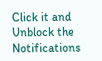Click it and Unblock the Notifications